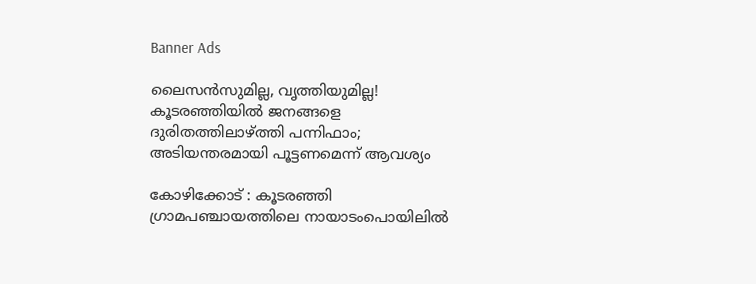Banner Ads

ലൈസൻസുമില്ല, വൃത്തിയുമില്ല! കൂടരഞ്ഞിയിൽ ജനങ്ങളെ ദുരിതത്തിലാഴ്ത്തി പന്നിഫാം; അടിയന്തരമായി പൂട്ടണമെന്ന് ആവശ്യം

കോഴിക്കോട് : കൂടരഞ്ഞി ഗ്രാമപഞ്ചായത്തിലെ നായാടംപൊയിലിൽ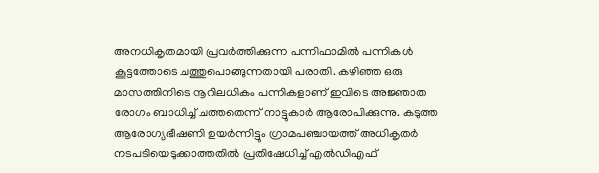അനധികൃതമായി പ്രവർത്തിക്കുന്ന പന്നിഫാമിൽ പന്നികൾ കൂട്ടത്തോടെ ചത്തുപൊങ്ങുന്നതായി പരാതി. കഴിഞ്ഞ ഒരു മാസത്തിനിടെ നൂറിലധികം പന്നികളാണ് ഇവിടെ അജ്ഞാത രോഗം ബാധിച്ച് ചത്തതെന്ന് നാട്ടുകാർ ആരോപിക്കുന്നു. കടുത്ത ആരോഗ്യഭീഷണി ഉയർന്നിട്ടും ഗ്രാമപഞ്ചായത്ത് അധികൃതർ നടപടിയെടുക്കാത്തതിൽ പ്രതിഷേധിച്ച് എൽഡിഎഫ്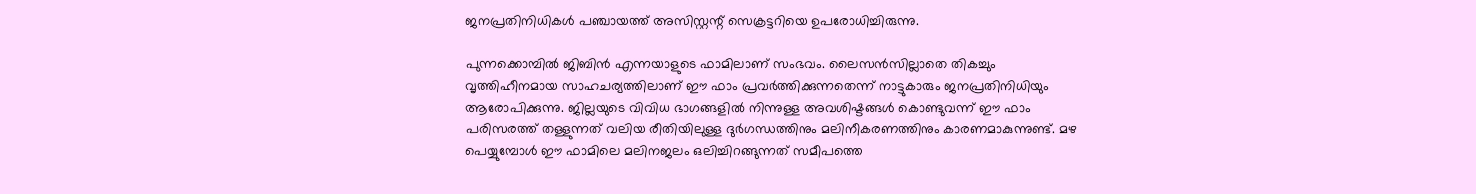ജനപ്രതിനിധികൾ പഞ്ചായത്ത് അസിസ്റ്റന്റ് സെക്രട്ടറിയെ ഉപരോധിച്ചിരുന്നു.

പുന്നക്കൊമ്പില്‍ ജിബിന്‍ എന്നയാളുടെ ഫാമിലാണ് സംഭവം. ലൈസന്‍സില്ലാതെ തികച്ചും വൃത്തിഹീനമായ സാഹചര്യത്തിലാണ് ഈ ഫാം പ്രവര്‍ത്തിക്കുന്നതെന്ന് നാട്ടുകാരും ജനപ്രതിനിധിയും ആരോപിക്കുന്നു. ജില്ലയുടെ വിവിധ ഭാഗങ്ങളിൽ നിന്നുള്ള അവശിഷ്ടങ്ങൾ കൊണ്ടുവന്ന് ഈ ഫാം പരിസരത്ത് തള്ളുന്നത് വലിയ രീതിയിലുള്ള ദുർഗന്ധത്തിനും മലിനീകരണത്തിനും കാരണമാകുന്നുണ്ട്. മഴ പെയ്യുമ്പോൾ ഈ ഫാമിലെ മലിനജലം ഒലിച്ചിറങ്ങുന്നത് സമീപത്തെ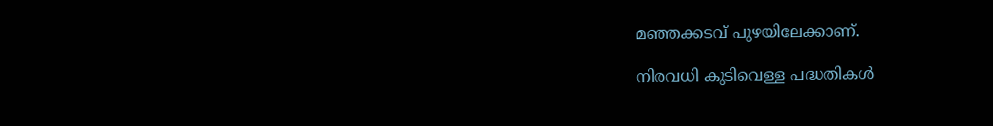മഞ്ഞക്കടവ് പുഴയിലേക്കാണ്.

നിരവധി കുടിവെള്ള പദ്ധതികൾ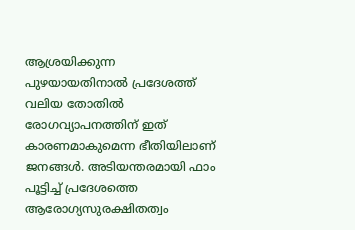ആശ്രയിക്കുന്ന പുഴയായതിനാൽ പ്രദേശത്ത് വലിയ തോതിൽ രോഗവ്യാപനത്തിന് ഇത് കാരണമാകുമെന്ന ഭീതിയിലാണ് ജനങ്ങൾ. അടിയന്തരമായി ഫാം പൂട്ടിച്ച് പ്രദേശത്തെ ആരോഗ്യസുരക്ഷിതത്വം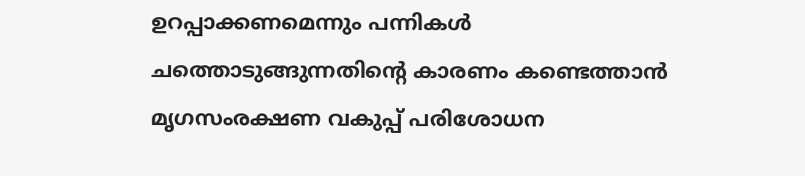ഉറപ്പാക്കണമെന്നും പന്നികൾ ചത്തൊടുങ്ങുന്നതിൻ്റെ കാരണം കണ്ടെത്താൻ മൃഗസംരക്ഷണ വകുപ്പ് പരിശോധന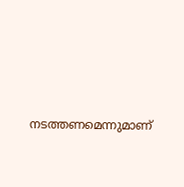നടത്തണമെന്നുമാണ്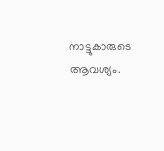നാട്ടുകാരുടെ ആവശ്യം.